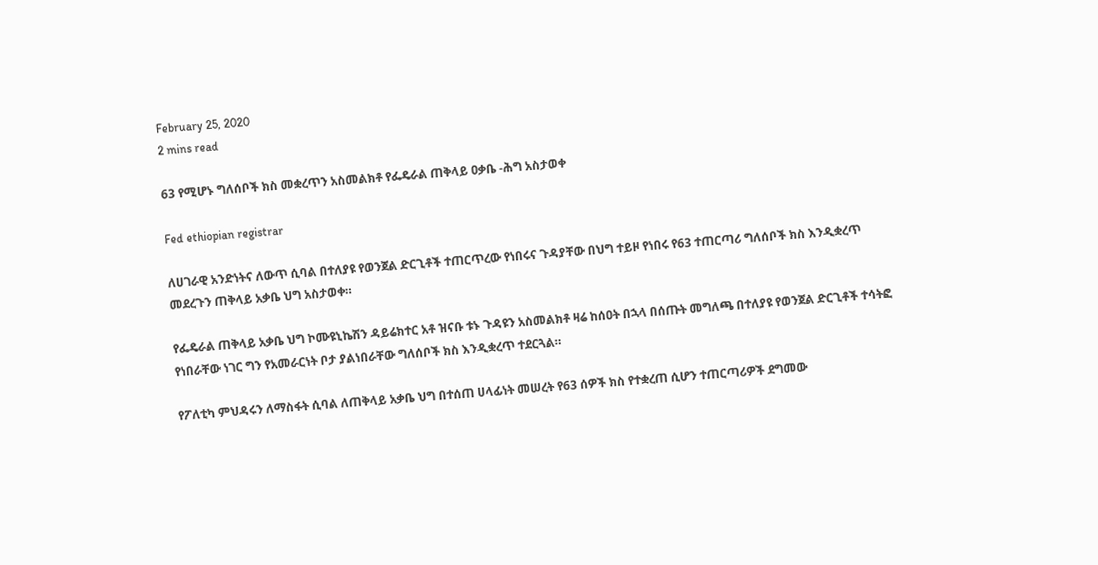February 25, 2020
2 mins read

63 የሚሆኑ ግለሰቦች ክስ መቋረጥን አስመልክቶ የፌዴራል ጠቅላይ ዐቃቤ -ሕግ አስታወቀ

Fed ethiopian registrar

ለሀገራዊ አንድነትና ለውጥ ሲባል በተለያዩ የወንጀል ድርጊቶች ተጠርጥረው የነበሩና ጉዳያቸው በህግ ተይዞ የነበሩ የ63 ተጠርጣሪ ግለሰቦች ክስ እንዲቋረጥ መደረጉን ጠቅላይ አቃቤ ህግ አስታወቀ።

የፌዴራል ጠቅላይ አቃቤ ህግ ኮሙዩኒኬሽን ዳይሬክተር አቶ ዝናቡ ቱኑ ጉዳዩን አስመልክቶ ዛሬ ከሰዐት በኋላ በሰጡት መግለጫ በተለያዩ የወንጀል ድርጊቶች ተሳትፎ የነበራቸው ነገር ግን የአመራርነት ቦታ ያልነበራቸው ግለሰቦች ክስ እንዲቋረጥ ተደርጓል።

የፖለቲካ ምህዳሩን ለማስፋት ሲባል ለጠቅላይ አቃቤ ህግ በተሰጠ ሀላፊነት መሠረት የ63 ሰዎች ክስ የተቋረጠ ሲሆን ተጠርጣሪዎች ደግመው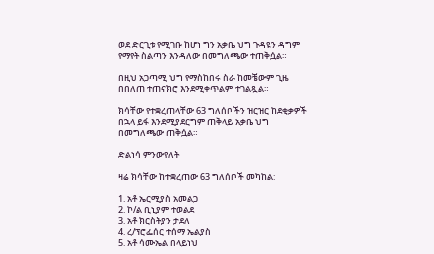ወደ ድርጊቱ የሚገቡ ከሆነ ግን አቃቤ ህግ ጉዳዩን ዳግም የማየት ስልጣን እንዳለው በመግለጫው ተጠቅሷል።

በዚህ አጋጣሚ ህግ የማስከበሩ ስራ ከመቼውም ጊዜ በበለጠ ተጠናክሮ እንደሚቀጥልም ተገልጿል።

ክሳቸው የተቋረጠላቸው 63 ግለሰቦችን ዝርዝር ከደቂቃዎች በኋላ ይፋ እንደሚያደርግም ጠቅላይ አቃቤ ህግ በመግለጫው ጠቅሷል።

ድልነሳ ምንውየለት

ዛሬ ክሳቸው ከተቋረጠው 63 ግለሰቦች መካከል:

1. አቶ ኤርሚያስ አመልጋ
2. ኮ/ል ቢኒያም ተወልደ
3. አቶ ክርስትያን ታደለ
4. ረ/ፕሮፌሰር ተሰማ ኤልያስ
5. አቶ ሳሙኤል በላይነህ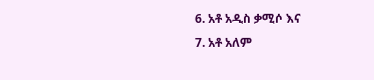6. አቶ አዲስ ቃሚሶ እና
7. አቶ አለም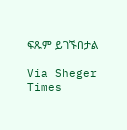ፍጹም ይገኙበታል

Via Sheger Times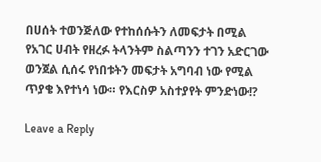በሀሰት ተወንጅለው የተከሰሱትን ለመፍታት በሚል የአገር ሀብት የዘረፉ ትላንትም ስልጣንን ተገን አድርገው ወንጀል ሲሰሩ የነበቱትን መፍታት አግባብ ነው የሚል ጥያቄ እየተነሳ ነው። የእርስዎ አስተያየት ምንድነው!?

Leave a Reply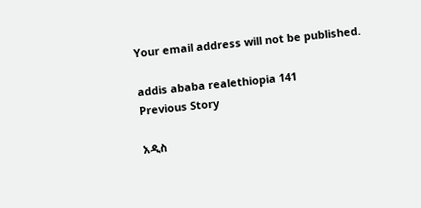Your email address will not be published.

addis ababa realethiopia 141
Previous Story

አዲስ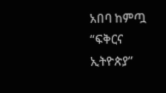አበባ ከምጧ “ፍቅርና ኢትዮጵያ”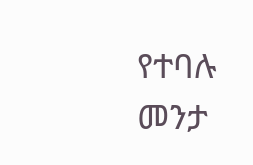የተባሉ መንታ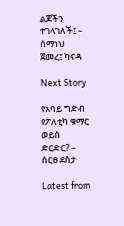ልጆችን ተገላገለች፤ – ሰማነህ ጀመረ፤ ካናዳ

Next Story

የአባይ ግድብ የፖለቲካ ቁማር ወይስ ድርድር? – ሰርፀ ደስታ

Latest from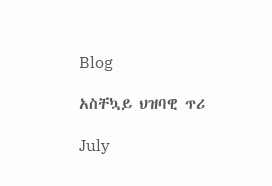Blog

አስቸኳይ ህዝባዊ ጥሪ

July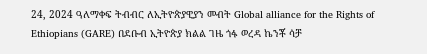24, 2024 ዓለማቀፍ ትብብር ለኢትዮጵያዊያን መብት Global alliance for the Rights of Ethiopians (GARE) በደቡብ ኢትዮጵያ ክልል ገዜ ጎፋ ወረዳ ኬንቾ ሳቻ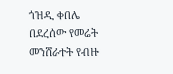ጎዝዲ ቀበሌ በደረሰው የመሬት መንሸራተት የብዙ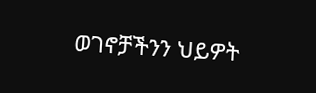ወገኖቻችንን ህይዎት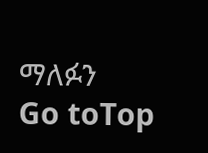ማለፉን
Go toTop